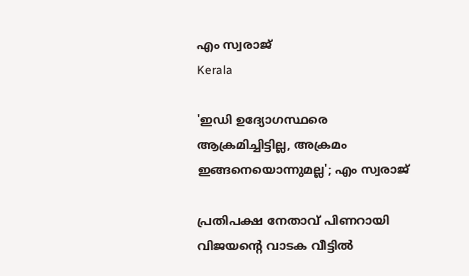എം സ്വരാജ്
Kerala

'ഇഡി ഉദ്യോഗസ്ഥരെ ആക്രമിച്ചിട്ടില്ല, അക്രമം ഇങ്ങനെയൊന്നുമല്ല'; എം സ്വരാജ്

പ്രതിപക്ഷ നേതാവ് പിണറായി വിജയന്റെ വാടക വീട്ടില്‍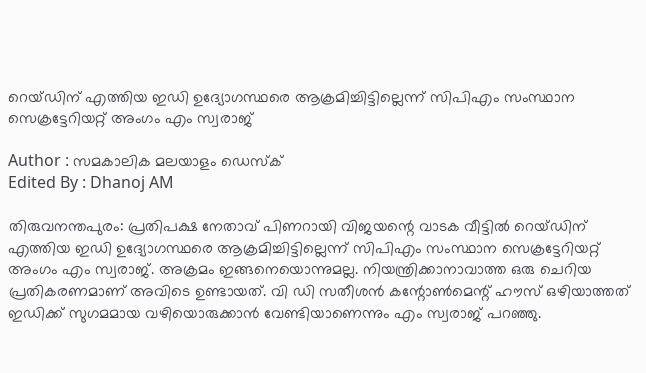റെയ്ഡിന് എത്തിയ ഇഡി ഉദ്യോഗസ്ഥരെ ആക്രമിച്ചിട്ടില്ലെന്ന് സിപിഎം സംസ്ഥാന സെക്രട്ടേറിയറ്റ് അംഗം എം സ്വരാജ്

Author : സമകാലിക മലയാളം ഡെസ്ക്
Edited By : Dhanoj AM

തിരുവനന്തപുരം: പ്രതിപക്ഷ നേതാവ് പിണറായി വിജയന്റെ വാടക വീട്ടില്‍ റെയ്ഡിന് എത്തിയ ഇഡി ഉദ്യോഗസ്ഥരെ ആക്രമിച്ചിട്ടില്ലെന്ന് സിപിഎം സംസ്ഥാന സെക്രട്ടേറിയറ്റ് അംഗം എം സ്വരാജ്. അക്രമം ഇങ്ങനെയൊന്നുമല്ല. നിയന്ത്രിക്കാനാവാത്ത ഒരു ചെറിയ പ്രതികരണമാണ് അവിടെ ഉണ്ടായത്. വി ഡി സതീശന്‍ കന്റോണ്‍മെന്റ് ഹൗസ് ഒഴിയാത്തത് ഇഡിക്ക് സുഗമമായ വഴിയൊരുക്കാന്‍ വേണ്ടിയാണെന്നും എം സ്വരാജ് പറഞ്ഞു.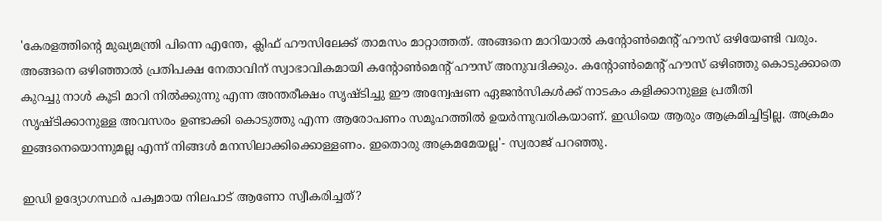'കേരളത്തിന്റെ മുഖ്യമന്ത്രി പിന്നെ എന്തേ, ക്ലിഫ് ഹൗസിലേക്ക് താമസം മാറ്റാത്തത്. അങ്ങനെ മാറിയാല്‍ കന്റോണ്‍മെന്റ് ഹൗസ് ഒഴിയേണ്ടി വരും. അങ്ങനെ ഒഴിഞ്ഞാല്‍ പ്രതിപക്ഷ നേതാവിന് സ്വാഭാവികമായി കന്റോണ്‍മെന്റ് ഹൗസ് അനുവദിക്കും. കന്റോണ്‍മെന്റ് ഹൗസ് ഒഴിഞ്ഞു കൊടുക്കാതെ കുറച്ചു നാള്‍ കൂടി മാറി നില്‍ക്കുന്നു എന്ന അന്തരീക്ഷം സൃഷ്ടിച്ചു ഈ അന്വേഷണ ഏജന്‍സികള്‍ക്ക് നാടകം കളിക്കാനുള്ള പ്രതീതി സൃഷ്ടിക്കാനുള്ള അവസരം ഉണ്ടാക്കി കൊടുത്തു എന്ന ആരോപണം സമൂഹത്തില്‍ ഉയര്‍ന്നുവരികയാണ്. ഇഡിയെ ആരും ആക്രമിച്ചിട്ടില്ല. അക്രമം ഇങ്ങനെയൊന്നുമല്ല എന്ന് നിങ്ങള്‍ മനസിലാക്കിക്കൊള്ളണം. ഇതൊരു അക്രമമേയല്ല'- സ്വരാജ് പറഞ്ഞു.

ഇഡി ഉദ്യോഗസ്ഥര്‍ പക്വമായ നിലപാട് ആണോ സ്വീകരിച്ചത്?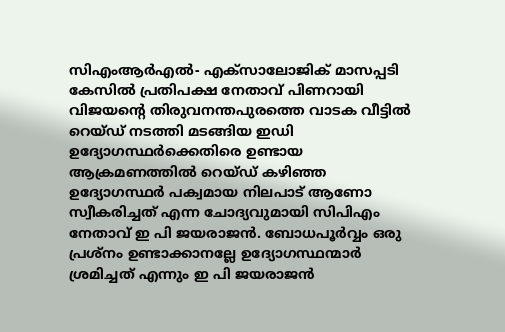സിഎംആര്‍എല്‍- എക്സാലോജിക് മാസപ്പടി കേസില്‍ പ്രതിപക്ഷ നേതാവ് പിണറായി വിജയന്റെ തിരുവനന്തപുരത്തെ വാടക വീട്ടില്‍ റെയ്ഡ് നടത്തി മടങ്ങിയ ഇഡി ഉദ്യോഗസ്ഥര്‍ക്കെതിരെ ഉണ്ടായ ആക്രമണത്തില്‍ റെയ്ഡ് കഴിഞ്ഞ ഉദ്യോഗസ്ഥര്‍ പക്വമായ നിലപാട് ആണോ സ്വീകരിച്ചത് എന്ന ചോദ്യവുമായി സിപിഎം നേതാവ് ഇ പി ജയരാജന്‍. ബോധപൂര്‍വ്വം ഒരു പ്രശ്നം ഉണ്ടാക്കാനല്ലേ ഉദ്യോഗസ്ഥന്മാര്‍ ശ്രമിച്ചത് എന്നും ഇ പി ജയരാജന്‍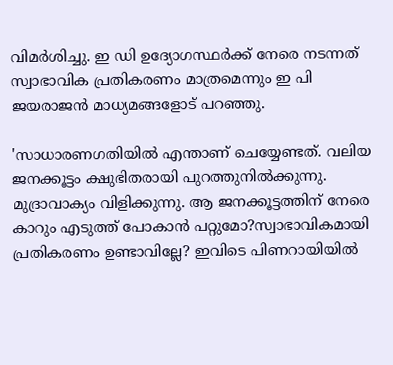വിമര്‍ശിച്ചു. ഇ ഡി ഉദ്യോഗസ്ഥര്‍ക്ക് നേരെ നടന്നത് സ്വാഭാവിക പ്രതികരണം മാത്രമെന്നും ഇ പി ജയരാജന്‍ മാധ്യമങ്ങളോട് പറഞ്ഞു.

'സാധാരണഗതിയില്‍ എന്താണ് ചെയ്യേണ്ടത്. വലിയ ജനക്കൂട്ടം ക്ഷുഭിതരായി പുറത്തുനില്‍ക്കുന്നു. മുദ്രാവാക്യം വിളിക്കുന്നു. ആ ജനക്കൂട്ടത്തിന് നേരെ കാറും എടുത്ത് പോകാന്‍ പറ്റുമോ?സ്വാഭാവികമായി പ്രതികരണം ഉണ്ടാവില്ലേ? ഇവിടെ പിണറായിയില്‍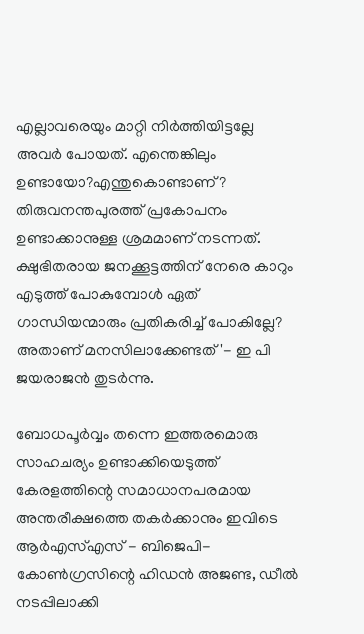എല്ലാവരെയും മാറ്റി നിര്‍ത്തിയിട്ടല്ലേ അവര്‍ പോയത്. എന്തെങ്കിലും ഉണ്ടായോ?എന്തുകൊണ്ടാണ്? തിരുവനന്തപുരത്ത് പ്രകോപനം ഉണ്ടാക്കാനുള്ള ശ്രമമാണ് നടന്നത്. ക്ഷുഭിതരായ ജനക്കൂട്ടത്തിന് നേരെ കാറും എടുത്ത് പോകുമ്പോള്‍ ഏത് ഗാന്ധിയന്മാരും പ്രതികരിച്ച് പോകില്ലേ? അതാണ് മനസിലാക്കേണ്ടത്'- ഇ പി ജയരാജന്‍ തുടര്‍ന്നു.

ബോധപൂര്‍വ്വം തന്നെ ഇത്തരമൊരു സാഹചര്യം ഉണ്ടാക്കിയെടുത്ത് കേരളത്തിന്റെ സമാധാനപരമായ അന്തരീക്ഷത്തെ തകര്‍ക്കാനും ഇവിടെ ആര്‍എസ്എസ് - ബിജെപി- കോണ്‍ഗ്രസിന്റെ ഹിഡന്‍ അജണ്ട, ഡീല്‍ നടപ്പിലാക്കി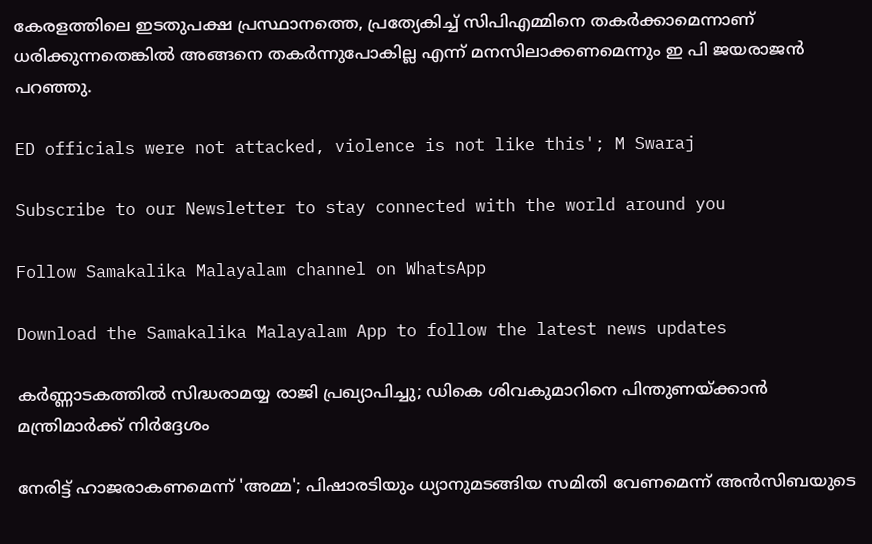കേരളത്തിലെ ഇടതുപക്ഷ പ്രസ്ഥാനത്തെ, പ്രത്യേകിച്ച് സിപിഎമ്മിനെ തകര്‍ക്കാമെന്നാണ് ധരിക്കുന്നതെങ്കില്‍ അങ്ങനെ തകര്‍ന്നുപോകില്ല എന്ന് മനസിലാക്കണമെന്നും ഇ പി ജയരാജന്‍ പറഞ്ഞു.

ED officials were not attacked, violence is not like this'; M Swaraj

Subscribe to our Newsletter to stay connected with the world around you

Follow Samakalika Malayalam channel on WhatsApp

Download the Samakalika Malayalam App to follow the latest news updates

കർണ്ണാടകത്തിൽ സിദ്ധരാമയ്യ രാജി പ്രഖ്യാപിച്ചു; ഡികെ ശിവകുമാറിനെ പിന്തുണയ്ക്കാൻ മന്ത്രിമാർക്ക് നിർദ്ദേശം

നേരിട്ട് ഹാജരാകണമെന്ന് 'അമ്മ'; പിഷാരടിയും ധ്യാനുമടങ്ങിയ സമിതി വേണമെന്ന് അന്‍സിബയുടെ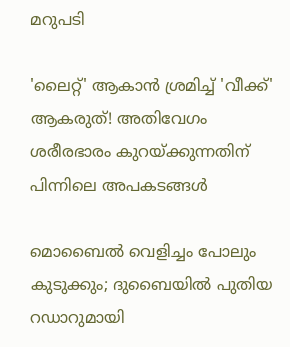മറുപടി

'ലൈറ്റ്' ആകാൻ ശ്രമിച്ച് 'വീക്ക്' ആകരുത്! അതിവേഗം ശരീരഭാരം കുറയ്ക്കുന്നതിന് പിന്നിലെ അപകടങ്ങൾ

മൊബൈൽ വെളിച്ചം പോലും കുടുക്കും; ദുബൈയിൽ പുതിയ റഡാറുമായി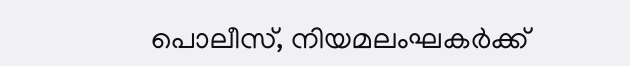പൊലീസ്, നിയമലംഘകർക്ക്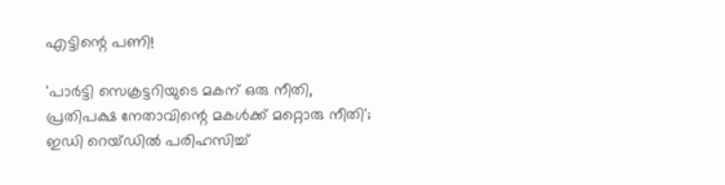എട്ടിന്റെ പണി!

'പാര്‍ട്ടി സെക്രട്ടറിയുടെ മകന് ഒരു നീതി, പ്രതിപക്ഷ നേതാവിന്റെ മകള്‍ക്ക് മറ്റൊരു നീതി'; ഇഡി റെയ്ഡില്‍ പരിഹസിച്ച്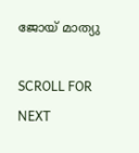ജോയ് മാത്യു

SCROLL FOR NEXT